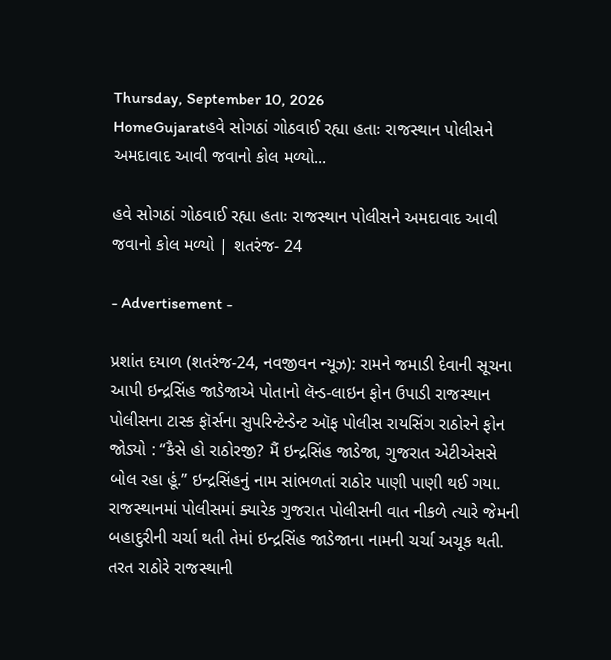Thursday, September 10, 2026
HomeGujaratહવે સોગઠાં ગોઠવાઈ રહ્યા હતાઃ રાજસ્થાન પોલીસને અમદાવાદ આવી જવાનો કોલ મળ્યો...

હવે સોગઠાં ગોઠવાઈ રહ્યા હતાઃ રાજસ્થાન પોલીસને અમદાવાદ આવી જવાનો કોલ મળ્યો | શતરંજ- 24

- Advertisement -

પ્રશાંત દયાળ (શતરંજ-24, નવજીવન ન્યૂઝ): રામને જમાડી દેવાની સૂચના આપી ઇન્દ્રસિંહ જાડેજાએ પોતાનો લૅન્ડ-લાઇન ફોન ઉપાડી રાજસ્થાન પોલીસના ટાસ્ક ફૉર્સના સુપરિન્ટેન્ડેન્ટ ઑફ પોલીસ રાયસિંગ રાઠોરને ફોન જોડ્યો : “કૈસે હો રાઠોરજી? મૈં ઇન્દ્રસિંહ જાડેજા, ગુજરાત એટીએસસે બોલ રહા હૂં.” ઇન્દ્રસિંહનું નામ સાંભળતાં રાઠોર પાણી પાણી થઈ ગયા. રાજસ્થાનમાં પોલીસમાં ક્યારેક ગુજરાત પોલીસની વાત નીકળે ત્યારે જેમની બહાદુરીની ચર્ચા થતી તેમાં ઇન્દ્રસિંહ જાડેજાના નામની ચર્ચા અચૂક થતી. તરત રાઠોરે રાજસ્થાની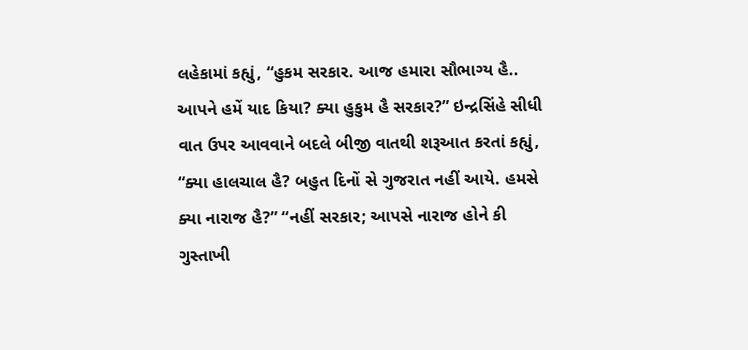લહેકામાં કહ્યું, “હુકમ સરકાર. આજ હમારા સૌભાગ્ય હૈ.. આપને હમેં યાદ કિયા? ક્યા હુકુમ હૈ સરકાર?” ઇન્દ્રસિંહે સીધી વાત ઉપર આવવાને બદલે બીજી વાતથી શરૂઆત કરતાં કહ્યું, “ક્યા હાલચાલ હૈ? બહુત દિનોં સે ગુજરાત નહીં આયે. હમસે ક્યા નારાજ હૈ?” “નહીં સરકાર; આપસે નારાજ હોને કી ગુસ્તાખી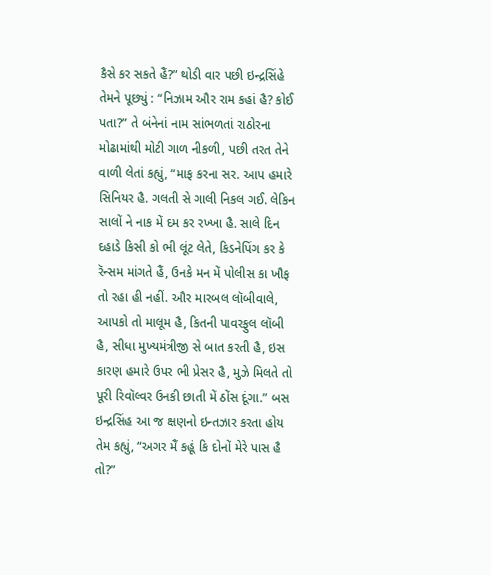કૈસે કર સકતે હૈં?” થોડી વાર પછી ઇન્દ્રસિંહે તેમને પૂછ્યું : “નિઝામ ઔર રામ કહાં હૈ? કોઈ પતા?” તે બંનેનાં નામ સાંભળતાં રાઠોરના મોઢામાંથી મોટી ગાળ નીકળી, પછી તરત તેને વાળી લેતાં કહ્યું, “માફ કરના સર. આપ હમારે સિનિયર હૈ. ગલતી સે ગાલી નિકલ ગઈ. લેકિન સાલોં ને નાક મેં દમ કર રખ્ખા હૈ. સાલે દિન દહાડે કિસી કો ભી લૂંટ લેતે, કિડનેપિંગ કર કે રૅન્સમ માંગતે હૈં, ઉનકે મન મેં પોલીસ કા ખૌફ તો રહા હી નહીં. ઔર મારબલ લૉબીવાલે, આપકો તો માલૂમ હૈ, કિતની પાવરફુલ લૉબી હૈ, સીધા મુખ્યમંત્રીજી સે બાત કરતી હૈ, ઇસ કારણ હમારે ઉપર ભી પ્રેસર હૈ, મુઝે મિલતે તો પૂરી રિવૉલ્વર ઉનકી છાતી મેં ઠોંસ દૂંગા.” બસ ઇન્દ્રસિંહ આ જ ક્ષણનો ઇન્તઝાર કરતા હોય તેમ કહ્યું, “અગર મૈં કહૂં કિ દોનોં મેરે પાસ હૈ તો?”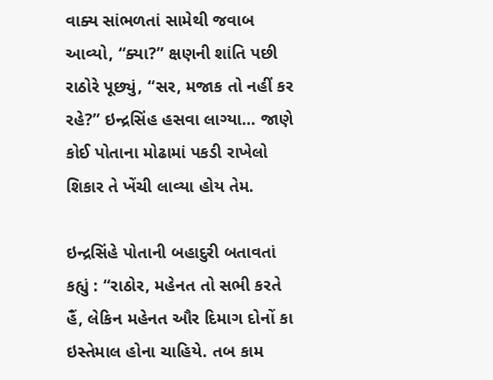વાક્ય સાંભળતાં સામેથી જવાબ આવ્યો, “ક્યા?” ક્ષણની શાંતિ પછી રાઠોરે પૂછ્યું, “સર, મજાક તો નહીં કર રહે?” ઇન્દ્રસિંહ હસવા લાગ્યા… જાણે કોઈ પોતાના મોઢામાં પકડી રાખેલો શિકાર તે ખેંચી લાવ્યા હોય તેમ.

ઇન્દ્રસિંહે પોતાની બહાદુરી બતાવતાં કહ્યું : “રાઠોર, મહેનત તો સભી કરતે હૈં, લેકિન મહેનત ઔર દિમાગ દોનોં કા ઇસ્તેમાલ હોના ચાહિયે. તબ કામ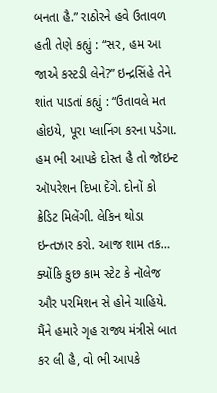બનતા હૈ.” રાઠોરને હવે ઉતાવળ હતી તેણે કહ્યું : “સર, હમ આ જાએ કસ્ટડી લેને?” ઇન્દ્રસિંહે તેને શાંત પાડતાં કહ્યું : “ઉતાવલે મત હોઇયે, પૂરા પ્લાનિંગ કરના પડેગા. હમ ભી આપકે દોસ્ત હૈ તો જૉઇન્ટ ઑપરેશન દિખા દેંગે. દોનોં કો ક્રેડિટ મિલેંગી. લેકિન થોડા ઇન્તઝાર કરો. આજ શામ તક… ક્યોંકિ કુછ કામ સ્ટેટ કે નૉલેજ ઔર પરમિશન સે હોને ચાહિયે. મૈંને હમારે ગૃહ રાજ્ય મંત્રીસે બાત કર લી હૈ, વો ભી આપકે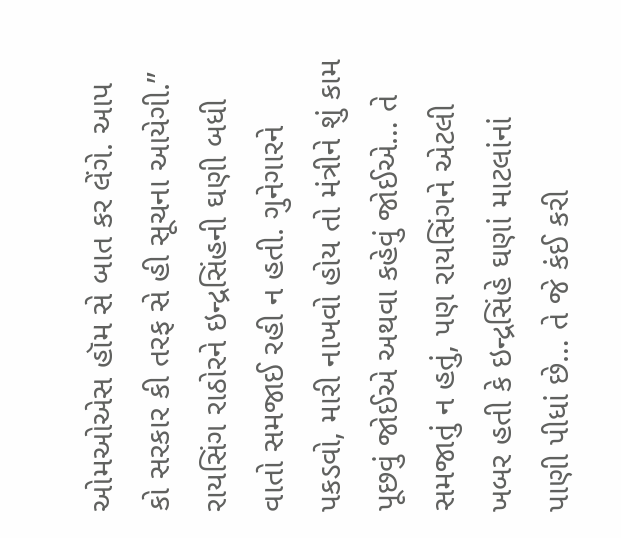ઓમઓએસ હૉમ સે બાત કર લેંગે. આપ કો સરકાર કી તરફ સે હી સૂચના આયેગી.” રાયસિંગ રાઠોરને ઇન્દ્રસિંહની ઘણી બધી વાતો સમજાઈ રહી ન હતી. ગુનેગારને પકડવો, મારી નાખવો હોય તો મંત્રીને શું કામ પૂછવું જોઈએ અથવા કહેવું જોઈએ… તે સમજાતું ન હતું, પણ રાયસિંગને એટલી ખબર હતી કે ઇન્દ્રસિંહે ઘણાં માટલાંનાં પાણી પીધાં છે… તે જે કંઈ કરી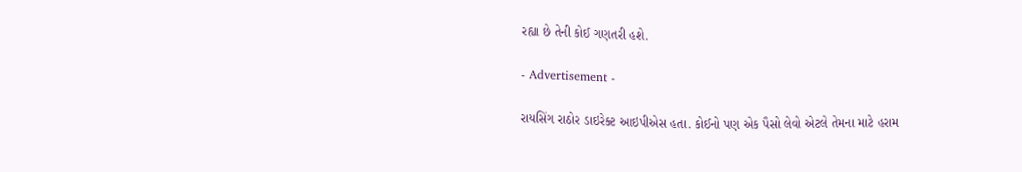રહ્યા છે તેની કોઈ ગણતરી હશે.

- Advertisement -

રાયસિંગ રાઠોર ડાઇરેક્ટ આઇપીએસ હતા. કોઈનો પણ એક પૈસો લેવો એટલે તેમના માટે હરામ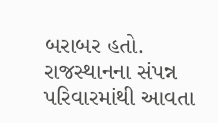બરાબર હતો. રાજસ્થાનના સંપન્ન પરિવારમાંથી આવતા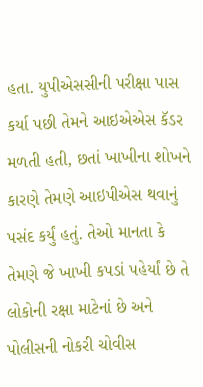હતા. યુપીએસસીની પરીક્ષા પાસ કર્યા પછી તેમને આઇએએસ કૅડર મળતી હતી, છતાં ખાખીના શોખને કારણે તેમણે આઇપીએસ થવાનું પસંદ કર્યું હતું. તેઓ માનતા કે તેમણે જે ખાખી કપડાં પહેર્યાં છે તે લોકોની રક્ષા માટેનાં છે અને પોલીસની નોકરી ચોવીસ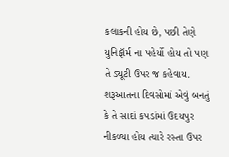કલાકની હોય છે, પછી તેણે યુનિફૉર્મ ના પહેર્યો હોય તો પણ તે ડ્યૂટી ઉપર જ કહેવાય. શરૂઆતના દિવસોમાં એવું બનતું કે તે સાદાં કપડાંમાં ઉદયપુર નીકળ્યા હોય ત્યારે રસ્તા ઉપર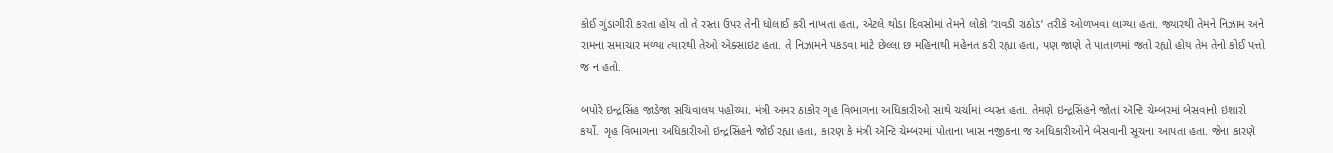કોઈ ગુંડાગીરી કરતા હોય તો તે રસ્તા ઉપર તેની ધોલાઈ કરી નાખતા હતા, એટલે થોડા દિવસોમાં તેમને લોકો ‘રાવડી રાઠોડ’ તરીકે ઓળખવા લાગ્યા હતા. જ્યારથી તેમને નિઝામ અને રામના સમાચાર મળ્યા ત્યારથી તેઓ એક્સાઇટ હતા. તે નિઝામને પકડવા માટે છેલ્લા છ મહિનાથી મહેનત કરી રહ્યા હતા, પણ જાણે તે પાતાળમાં જતો રહ્યો હોય તેમ તેનો કોઈ પત્તો જ ન હતો.

બપોરે ઇન્દ્રસિંહ જાડેજા સચિવાલય પહોંચ્યા. મંત્રી અમર ઠાકોર ગૃહ વિભાગના અધિકારીઓ સાથે ચર્ચામાં વ્યસ્ત હતા. તેમણે ઇન્દ્રસિંહને જોતાં ઍન્ટિ ચેમ્બરમાં બેસવાનો ઇશારો કર્યો. ગૃહ વિભાગના અધિકારીઓ ઇન્દ્રસિંહને જોઈ રહ્યા હતા, કારણ કે મંત્રી ઍન્ટિ ચેમ્બરમાં પોતાના ખાસ નજીકના જ અધિકારીઓને બેસવાની સૂચના આપતા હતા. જેના કારણે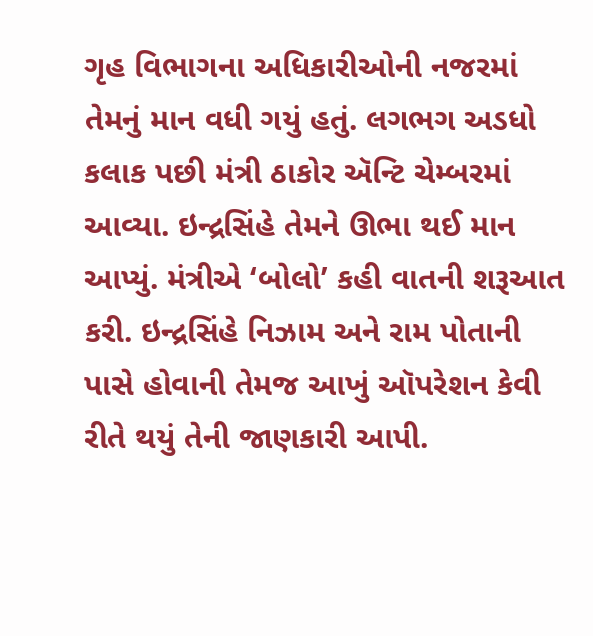ગૃહ વિભાગના અધિકારીઓની નજરમાં તેમનું માન વધી ગયું હતું. લગભગ અડધો કલાક પછી મંત્રી ઠાકોર ઍન્ટિ ચેમ્બરમાં આવ્યા. ઇન્દ્રસિંહે તેમને ઊભા થઈ માન આપ્યું. મંત્રીએ ‘બોલો’ કહી વાતની શરૂઆત કરી. ઇન્દ્રસિંહે નિઝામ અને રામ પોતાની પાસે હોવાની તેમજ આખું ઑપરેશન કેવી રીતે થયું તેની જાણકારી આપી.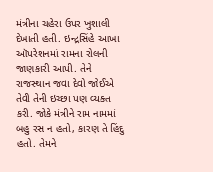મંત્રીના ચહેરા ઉપર ખુશાલી દેખાતી હતી. ઇન્દ્રસિંહે આખા ઑપરેશનમાં રામના રોલની જાણકારી આપી. તેને રાજસ્થાન જવા દેવો જોઈએ તેવી તેની ઇચ્છા પણ વ્યક્ત કરી. જોકે મંત્રીને રામ નામમાં બહુ રસ ન હતો, કારણ તે હિંદુ હતો. તેમને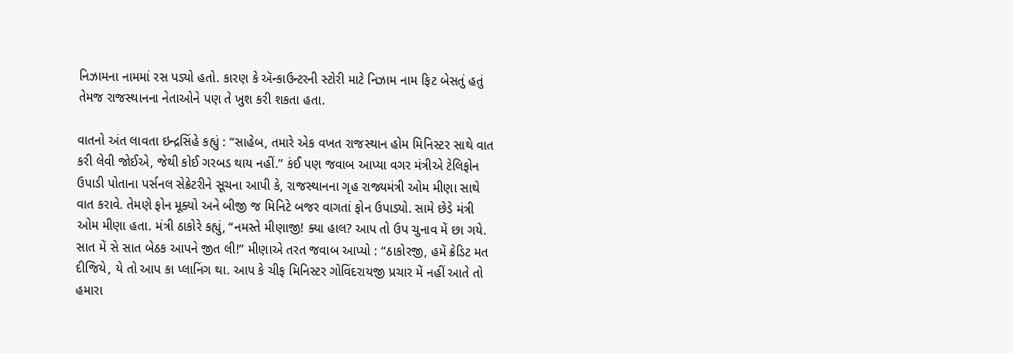નિઝામના નામમાં રસ પડ્યો હતો. કારણ કે ઍન્કાઉન્ટરની સ્ટોરી માટે નિઝામ નામ ફિટ બેસતું હતું તેમજ રાજસ્થાનના નેતાઓને પણ તે ખુશ કરી શકતા હતા.

વાતનો અંત લાવતા ઇન્દ્રસિંહે કહ્યું : “સાહેબ, તમારે એક વખત રાજસ્થાન હોમ મિનિસ્ટર સાથે વાત કરી લેવી જોઈએ, જેથી કોઈ ગરબડ થાય નહીં.” કંઈ પણ જવાબ આપ્યા વગર મંત્રીએ ટેલિફોન ઉપાડી પોતાના પર્સનલ સેક્રેટરીને સૂચના આપી કે, રાજસ્થાનના ગૃહ રાજ્યમંત્રી ઓમ મીણા સાથે વાત કરાવે. તેમણે ફોન મૂક્યો અને બીજી જ મિનિટે બજર વાગતાં ફોન ઉપાડ્યો. સામે છેડે મંત્રી ઓમ મીણા હતા. મંત્રી ઠાકોરે કહ્યું, “નમસ્તે મીણાજી! ક્યા હાલ? આપ તો ઉપ ચુનાવ મેં છા ગયે. સાત મેં સે સાત બેઠક આપને જીત લી!” મીણાએ તરત જવાબ આપ્યો : “ઠાકોરજી, હમેં ક્રેડિટ મત દીજિયે, યે તો આપ કા પ્લાનિંગ થા. આપ કે ચીફ મિનિસ્ટર ગોવિંદરાયજી પ્રચાર મેં નહીં આતે તો હમારા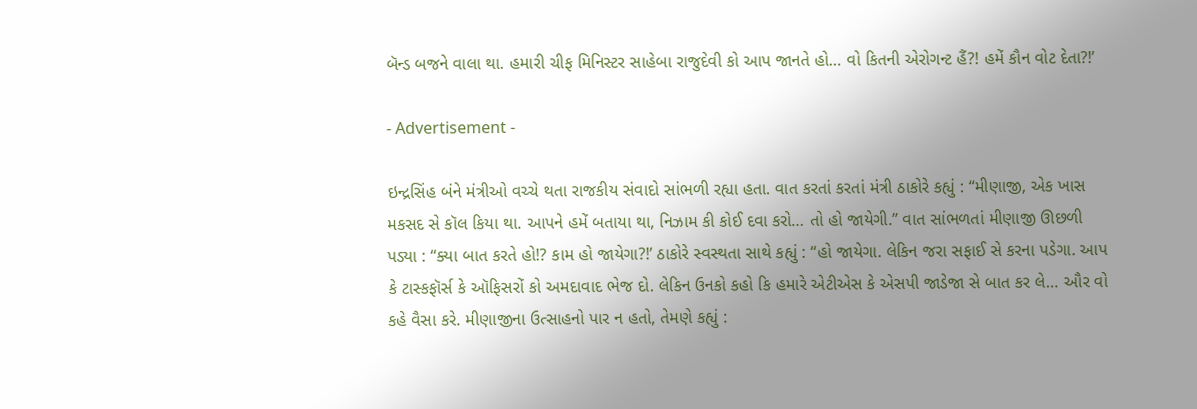બૅન્ડ બજને વાલા થા. હમારી ચીફ મિનિસ્ટર સાહેબા રાજુદેવી કો આપ જાનતે હો… વો કિતની એરોગન્ટ હૈં?! હમેં કૌન વોટ દેતા?!’

- Advertisement -

ઇન્દ્રસિંહ બંને મંત્રીઓ વચ્ચે થતા રાજકીય સંવાદો સાંભળી રહ્યા હતા. વાત કરતાં કરતાં મંત્રી ઠાકોરે કહ્યું : “મીણાજી, એક ખાસ મકસદ સે કૉલ કિયા થા. આપને હમેં બતાયા થા, નિઝામ કી કોઈ દવા કરો… તો હો જાયેગી.” વાત સાંભળતાં મીણાજી ઊછળી પડ્યા : “ક્યા બાત કરતે હો!? કામ હો જાયેગા?!’ ઠાકોરે સ્વસ્થતા સાથે કહ્યું : “હો જાયેગા. લેકિન જરા સફાઈ સે કરના પડેગા. આપ કે ટાસ્કફૉર્સ કે ઑફિસરોં કો અમદાવાદ ભેજ દો. લેકિન ઉનકો કહો કિ હમારે એટીએસ કે એસપી જાડેજા સે બાત કર લે… ઔર વો કહે વૈસા કરે. મીણાજીના ઉત્સાહનો પાર ન હતો, તેમણે કહ્યું :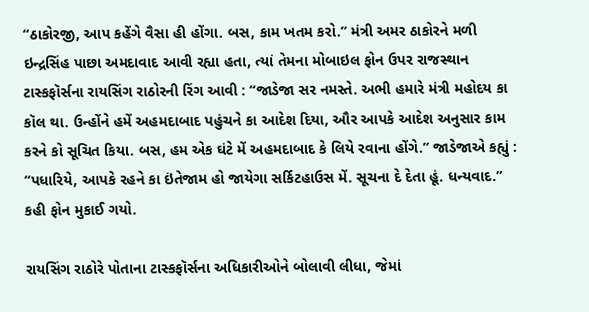“ઠાકોરજી, આપ કહેંગે વૈસા હી હોંગા. બસ, કામ ખતમ કરો.” મંત્રી અમર ઠાકોરને મળી ઇન્દ્રસિંહ પાછા અમદાવાદ આવી રહ્યા હતા, ત્યાં તેમના મોબાઇલ ફોન ઉપર રાજસ્થાન ટાસ્કફૉર્સના રાયસિંગ રાઠોરની રિંગ આવી : “જાડેજા સર નમસ્તે. અભી હમારે મંત્રી મહોદય કા કૉલ થા. ઉન્હોંને હમેં અહમદાબાદ પહુંચને કા આદેશ દિયા, ઔર આપકે આદેશ અનુસાર કામ કરને કો સૂચિત કિયા. બસ, હમ એક ઘંટે મેં અહમદાબાદ કે લિયે રવાના હોંગે.” જાડેજાએ કહ્યું : “પધારિયે, આપકે રહને કા ઇંતેજામ હો જાયેગા સર્કિટહાઉસ મેં. સૂચના દે દેતા હૂં. ધન્યવાદ.” કહી ફોન મુકાઈ ગયો.

રાયસિંગ રાઠોરે પોતાના ટાસ્કફૉર્સના અધિકારીઓને બોલાવી લીધા, જેમાં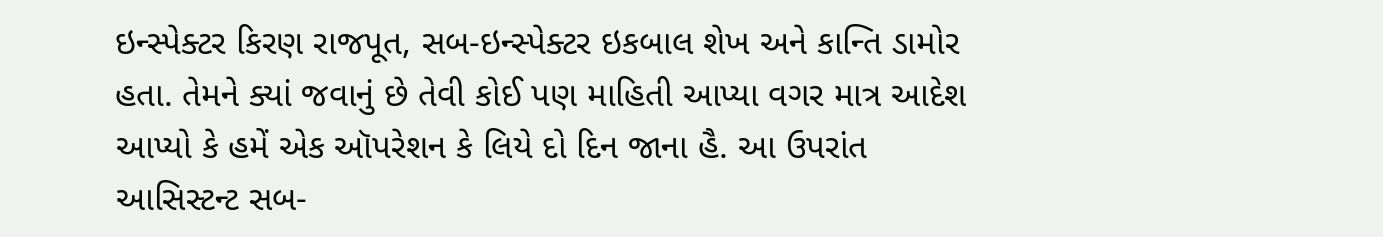ઇન્સ્પેક્ટર કિરણ રાજપૂત, સબ-ઇન્સ્પેક્ટર ઇકબાલ શેખ અને કાન્તિ ડામોર હતા. તેમને ક્યાં જવાનું છે તેવી કોઈ પણ માહિતી આપ્યા વગર માત્ર આદેશ આપ્યો કે હમેં એક ઑપરેશન કે લિયે દો દિન જાના હૈ. આ ઉપરાંત આસિસ્ટન્ટ સબ-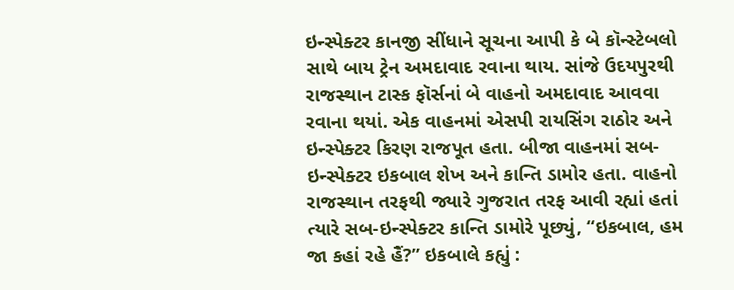ઇન્સ્પેક્ટર કાનજી સીંધાને સૂચના આપી કે બે કૉન્સ્ટેબલો સાથે બાય ટ્રેન અમદાવાદ રવાના થાય. સાંજે ઉદયપુરથી રાજસ્થાન ટાસ્ક ફૉર્સનાં બે વાહનો અમદાવાદ આવવા રવાના થયાં. એક વાહનમાં એસપી રાયસિંગ રાઠોર અને ઇન્સ્પેક્ટર કિરણ રાજપૂત હતા. બીજા વાહનમાં સબ-ઇન્સ્પેક્ટર ઇકબાલ શેખ અને કાન્તિ ડામોર હતા. વાહનો રાજસ્થાન તરફથી જ્યારે ગુજરાત તરફ આવી રહ્યાં હતાં ત્યારે સબ-ઇન્સ્પેક્ટર કાન્તિ ડામોરે પૂછ્યું, “ઇકબાલ, હમ જા કહાં રહે હૈં?” ઇકબાલે કહ્યું :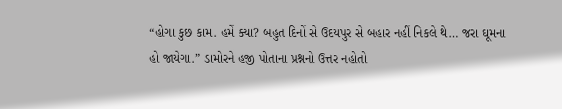“હોગા કુછ કામ. હમેં ક્યા? બહુત દિનોં સે ઉદયપુર સે બહાર નહીં નિકલે થે… જરા ઘૂમના હો જાયેગા.” ડામોરને હજી પોતાના પ્રશ્નનો ઉત્તર નહોતો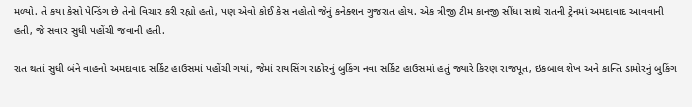મળ્યો. તે કયા કેસો પેન્ડિંગ છે તેનો વિચાર કરી રહ્યો હતો, પણ એવો કોઈ કેસ નહોતો જેનું કનેક્શન ગુજરાત હોય. એક ત્રીજી ટીમ કાનજી સીંધા સાથે રાતની ટ્રેનમાં અમદાવાદ આવવાની હતી, જે સવાર સુધી પહોંચી જવાની હતી.

રાત થતાં સુધી બંને વાહનો અમદાવાદ સર્કિટ હાઉસમાં પહોંચી ગયાં, જેમાં રાયસિંગ રાઠોરનું બુકિંગ નવા સર્કિટ હાઉસમાં હતું જ્યારે કિરણ રાજપૂત, ઇકબાલ શેખ અને કાન્તિ ડામોરનું બુકિંગ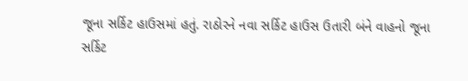જૂના સર્કિટ હાઉસમાં હતું. રાઠોરને નવા સર્કિટ હાઉસ ઉતારી બંને વાહનો જૂના સર્કિટ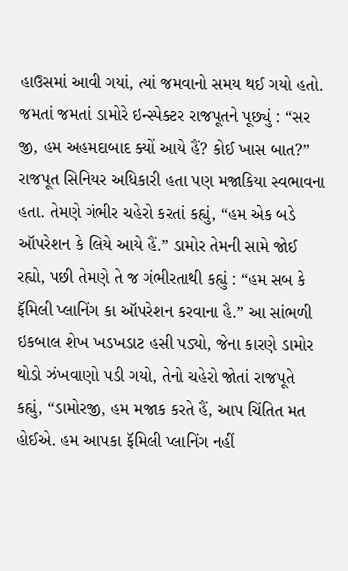હાઉસમાં આવી ગયાં, ત્યાં જમવાનો સમય થઈ ગયો હતો. જમતાં જમતાં ડામોરે ઇન્સ્પેક્ટર રાજપૂતને પૂછ્યું : “સર જી, હમ અહમદાબાદ ક્યોં આયે હૈં? કોઈ ખાસ બાત?” રાજપૂત સિનિયર અધિકારી હતા પણ મજાકિયા સ્વભાવના હતા. તેમણે ગંભીર ચહેરો કરતાં કહ્યું, “હમ એક બડે ઑપરેશન કે લિયે આયે હૈં.” ડામોર તેમની સામે જોઈ રહ્યો, પછી તેમણે તે જ ગંભીરતાથી કહ્યું : “હમ સબ કે ફૅમિલી પ્લાનિંગ કા ઑપરેશન કરવાના હૈ.” આ સાંભળી ઇકબાલ શેખ ખડખડાટ હસી પડ્યો, જેના કારણે ડામોર થોડો ઝંખવાણો પડી ગયો, તેનો ચહેરો જોતાં રાજપૂતે કહ્યું, “ડામોરજી, હમ મજાક કરતે હૈં, આપ ચિંતિત મત હોઈએ. હમ આપકા ફૅમિલી પ્લાનિંગ નહીં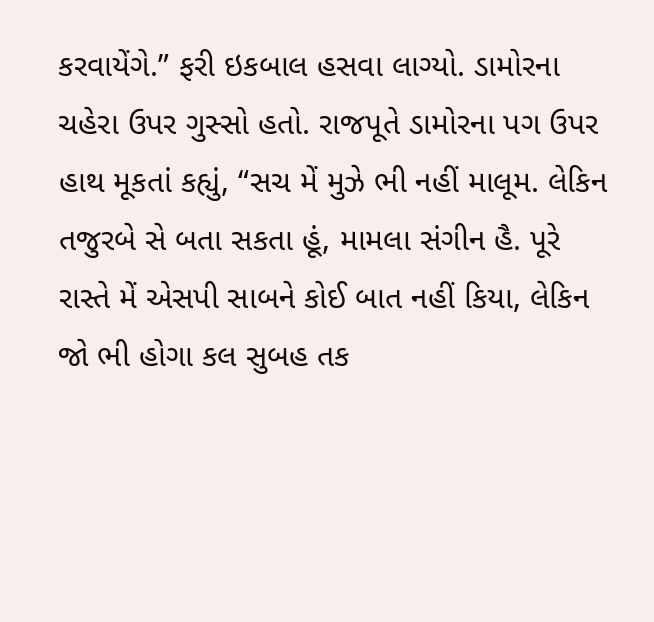કરવાયેંગે.” ફરી ઇકબાલ હસવા લાગ્યો. ડામોરના ચહેરા ઉપર ગુસ્સો હતો. રાજપૂતે ડામોરના પગ ઉપર હાથ મૂકતાં કહ્યું, “સચ મેં મુઝે ભી નહીં માલૂમ. લેકિન તજુરબે સે બતા સકતા હૂં, મામલા સંગીન હૈ. પૂરે રાસ્તે મેં એસપી સાબને કોઈ બાત નહીં કિયા, લેકિન જો ભી હોગા કલ સુબહ તક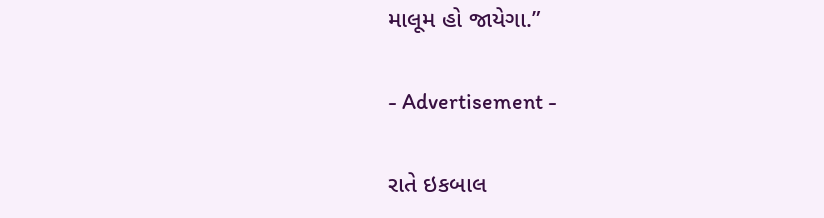માલૂમ હો જાયેગા.”

- Advertisement -

રાતે ઇકબાલ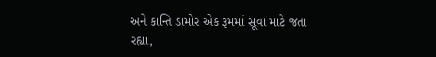અને કાન્તિ ડામોર એક રૂમમાં સૂવા માટે જતા રહ્યા,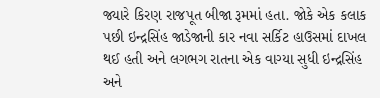જ્યારે કિરણ રાજપૂત બીજા રૂમમાં હતા. જોકે એક કલાક પછી ઇન્દ્રસિંહ જાડેજાની કાર નવા સર્કિટ હાઉસમાં દાખલ થઈ હતી અને લગભગ રાતના એક વાગ્યા સુધી ઇન્દ્રસિંહ અને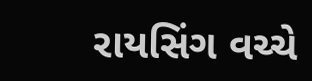રાયસિંગ વચ્ચે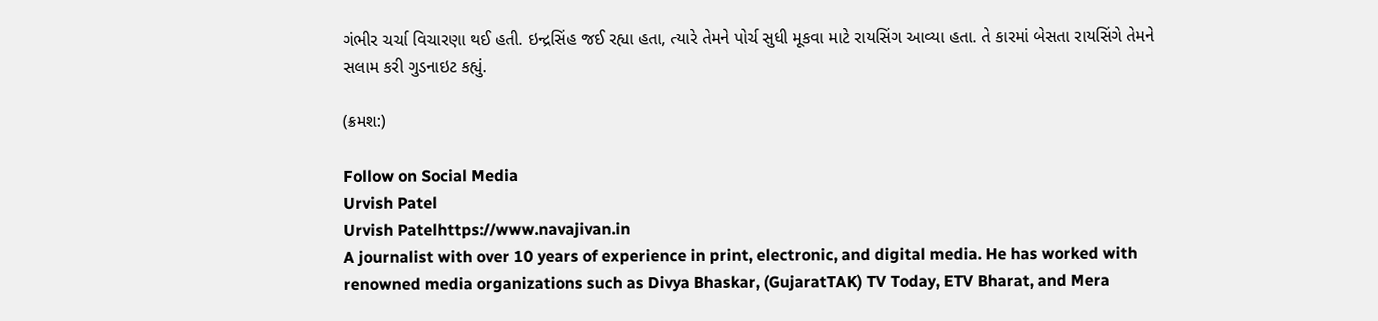ગંભીર ચર્ચા વિચારણા થઈ હતી. ઇન્દ્રસિંહ જઈ રહ્યા હતા, ત્યારે તેમને પોર્ચ સુધી મૂકવા માટે રાયસિંગ આવ્યા હતા. તે કારમાં બેસતા રાયસિંગે તેમને સલામ કરી ગુડનાઇટ કહ્યું.

(ક્રમશ:)

Follow on Social Media
Urvish Patel
Urvish Patelhttps://www.navajivan.in
A journalist with over 10 years of experience in print, electronic, and digital media. He has worked with renowned media organizations such as Divya Bhaskar, (GujaratTAK) TV Today, ETV Bharat, and Mera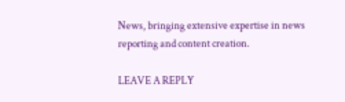News, bringing extensive expertise in news reporting and content creation.

LEAVE A REPLY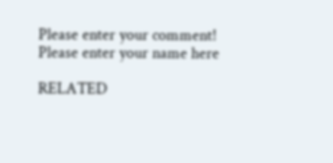Please enter your comment!
Please enter your name here

RELATED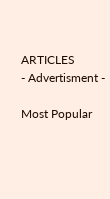ARTICLES
- Advertisment -

Most Popular